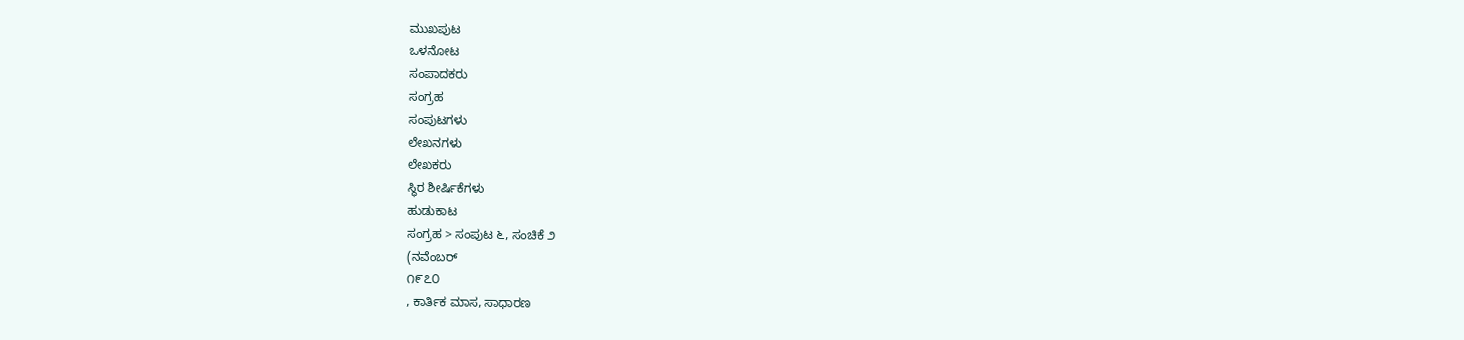ಮುಖಪುಟ
ಒಳನೋಟ
ಸಂಪಾದಕರು
ಸಂಗ್ರಹ
ಸಂಪುಟಗಳು
ಲೇಖನಗಳು
ಲೇಖಕರು
ಸ್ಥಿರ ಶೀರ್ಷಿಕೆಗಳು
ಹುಡುಕಾಟ
ಸಂಗ್ರಹ > ಸಂಪುಟ ೬, ಸಂಚಿಕೆ ೨
(ನವೆಂಬರ್
೧೯೭೦
, ಕಾರ್ತಿಕ ಮಾಸ, ಸಾಧಾರಣ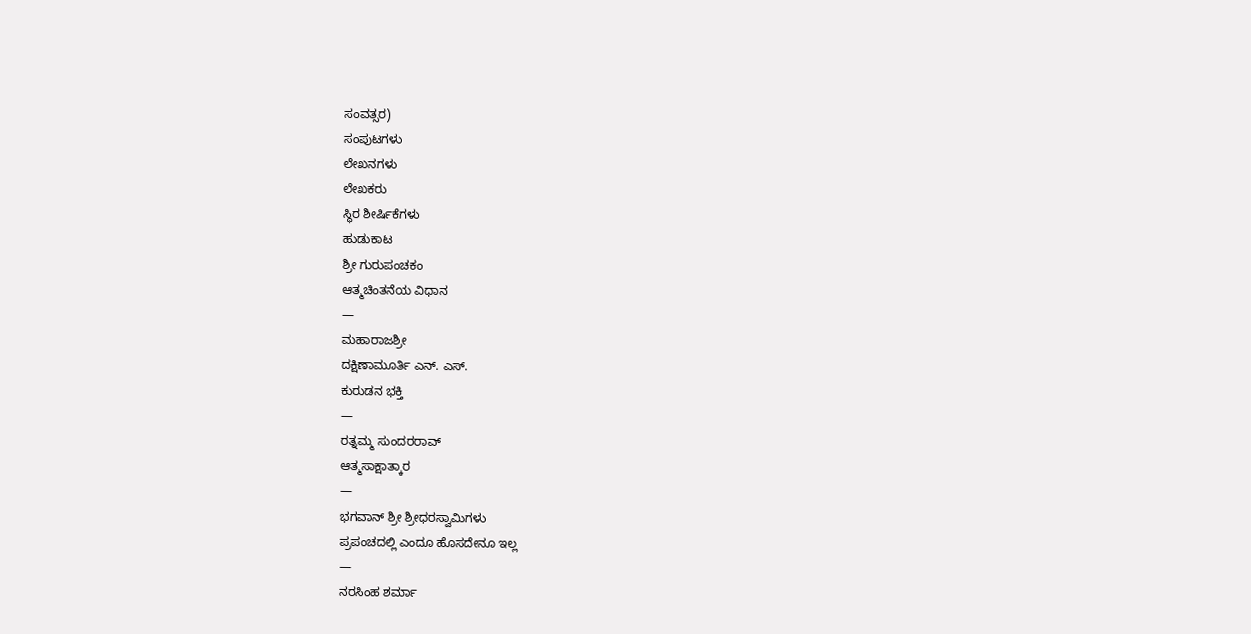ಸಂವತ್ಸರ)
ಸಂಪುಟಗಳು
ಲೇಖನಗಳು
ಲೇಖಕರು
ಸ್ಥಿರ ಶೀರ್ಷಿಕೆಗಳು
ಹುಡುಕಾಟ
ಶ್ರೀ ಗುರುಪಂಚಕಂ
ಆತ್ಮಚಿಂತನೆಯ ವಿಧಾನ
—
ಮಹಾರಾಜಶ್ರೀ
ದಕ್ಷಿಣಾಮೂರ್ತಿ ಎನ್. ಎಸ್.
ಕುರುಡನ ಭಕ್ತಿ
—
ರತ್ನಮ್ಮ ಸುಂದರರಾವ್
ಆತ್ಮಸಾಕ್ಷಾತ್ಕಾರ
—
ಭಗವಾನ್ ಶ್ರೀ ಶ್ರೀಧರಸ್ವಾಮಿಗಳು
ಪ್ರಪಂಚದಲ್ಲಿ ಎಂದೂ ಹೊಸದೇನೂ ಇಲ್ಲ
—
ನರಸಿಂಹ ಶರ್ಮಾ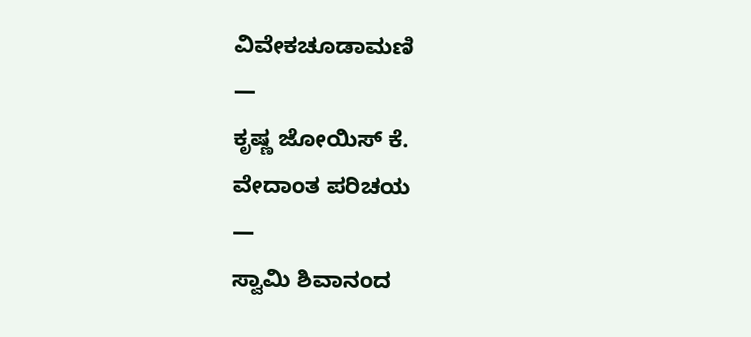ವಿವೇಕಚೂಡಾಮಣಿ
—
ಕೃಷ್ಣ ಜೋಯಿಸ್ ಕೆ.
ವೇದಾಂತ ಪರಿಚಯ
—
ಸ್ವಾಮಿ ಶಿವಾನಂದ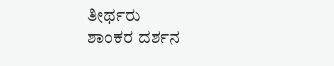ತೀರ್ಥರು
ಶಾಂಕರ ದರ್ಶನ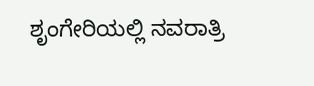ಶೃಂಗೇರಿಯಲ್ಲಿ ನವರಾತ್ರಿ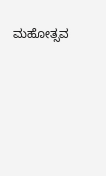ಮಹೋತ್ಸವ